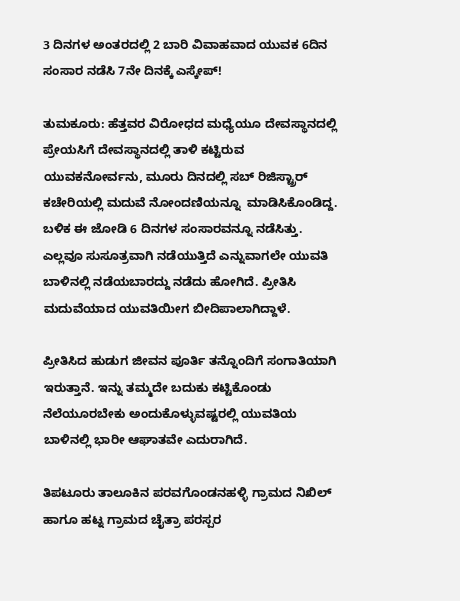3 ದಿನಗಳ ಅಂತರದಲ್ಲಿ 2 ಬಾರಿ ವಿವಾಹವಾದ ಯುವಕ 6ದಿನ ಸಂಸಾರ ನಡೆಸಿ 7ನೇ ದಿನಕ್ಕೆ ಎಸ್ಕೇಪ್!

ತುಮಕೂರು: ಹೆತ್ತವರ ವಿರೋಧದ ಮಧ್ಯೆಯೂ ದೇವಸ್ಥಾನದಲ್ಲಿ ಪ್ರೇಯಸಿಗೆ ದೇವಸ್ಥಾನದಲ್ಲಿ ತಾಳಿ ಕಟ್ಟಿರುವ ಯುವಕನೋರ್ವನು, ಮೂರು ದಿನದಲ್ಲಿ ಸಬ್ ರಿಜಿಸ್ಟ್ರಾರ್ ಕಚೇರಿಯಲ್ಲಿ ಮದುವೆ ನೋಂದಣಿಯನ್ನೂ  ಮಾಡಿಸಿಕೊಂಡಿದ್ದ. ಬಳಿಕ ಈ ಜೋಡಿ 6 ದಿನಗಳ ಸಂಸಾರವನ್ನೂ ನಡೆಸಿತ್ತು. ಎಲ್ಲವೂ ಸುಸೂತ್ರವಾಗಿ ನಡೆಯುತ್ತಿದೆ ಎನ್ನುವಾಗಲೇ ಯುವತಿ ಬಾಳಿನಲ್ಲಿ ನಡೆಯಬಾರದ್ದು ನಡೆದು ಹೋಗಿದೆ. ಪ್ರೀತಿಸಿ ಮದುವೆಯಾದ ಯುವತಿಯೀಗ ಬೀದಿಪಾಲಾಗಿದ್ದಾಳೆ.

ಪ್ರೀತಿಸಿದ ಹುಡುಗ ಜೀವನ ಪೂರ್ತಿ ತನ್ನೊಂದಿಗೆ ಸಂಗಾತಿಯಾಗಿ ಇರುತ್ತಾನೆ. ಇನ್ನು ತಮ್ಮದೇ ಬದುಕು ಕಟ್ಟಿಕೊಂಡು ನೆಲೆಯೂರಬೇಕು ಅಂದುಕೊಳ್ಳುವಷ್ಟರಲ್ಲಿ ಯುವತಿಯ ಬಾಳಿನಲ್ಲಿ ಭಾರೀ ಆಘಾತವೇ ಎದುರಾಗಿದೆ.

ತಿಪಟೂರು ತಾಲೂಕಿನ ಪರವಗೊಂಡನಹಳ್ಳಿ‌ ಗ್ರಾಮದ ನಿಖಿಲ್ ಹಾಗೂ ಹಟ್ನ ಗ್ರಾಮದ ಚೈತ್ರಾ ಪರಸ್ಪರ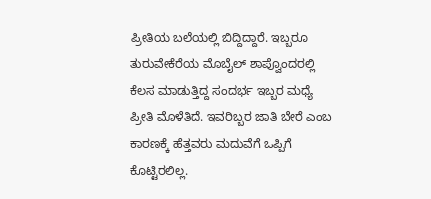ಪ್ರೀತಿಯ ಬಲೆಯಲ್ಲಿ ಬಿದ್ದಿದ್ದಾರೆ. ಇಬ್ಬರೂ ತುರುವೇಕೆರೆಯ ಮೊಬೈಲ್ ಶಾಪ್ವೊಂದರಲ್ಲಿ ಕೆಲಸ ಮಾಡುತ್ತಿದ್ದ ಸಂದರ್ಭ ಇಬ್ಬರ ಮಧ್ಯೆ ಪ್ರೀತಿ ಮೊಳೆತಿದೆ. ಇವರಿಬ್ಬರ ಜಾತಿ ಬೇರೆ ಎಂಬ ಕಾರಣಕ್ಕೆ ಹೆತ್ತವರು ಮದುವೆಗೆ ಒಪ್ಪಿಗೆ ಕೊಟ್ಟಿರಲಿಲ್ಲ.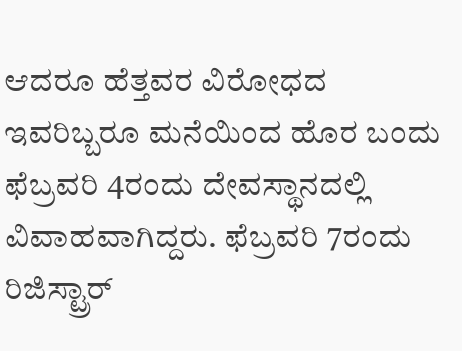ಆದರೂ ಹೆತ್ತವರ ವಿರೋಧದ ಇವರಿಬ್ಬರೂ ಮನೆಯಿಂದ ಹೊರ ಬಂದು ಫೆಬ್ರವರಿ 4ರಂದು ದೇವಸ್ಥಾನದಲ್ಲಿ ವಿವಾಹವಾಗಿದ್ದರು. ಫೆಬ್ರವರಿ 7ರಂದು ರಿಜಿಸ್ಟ್ರಾರ್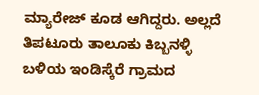ಮ್ಯಾರೇಜ್ ಕೂಡ ಆಗಿದ್ದರು. ಅಲ್ಲದೆ ತಿಪಟೂರು ತಾಲೂಕು ಕಿಬ್ಬನಳ್ಳಿ ಬಳಿಯ ಇಂಡಿಸ್ಕೆರೆ ಗ್ರಾಮದ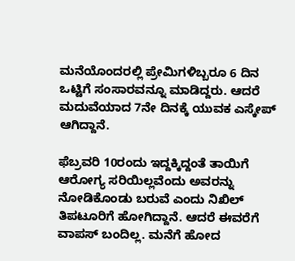ಮನೆಯೊಂದರಲ್ಲಿ ಪ್ರೇಮಿಗಳಿಬ್ಬರೂ 6 ದಿನ ಒಟ್ಟಿಗೆ ಸಂಸಾರವನ್ನೂ ಮಾಡಿದ್ದರು. ಆದರೆ ಮದುವೆಯಾದ 7ನೇ ದಿನಕ್ಕೆ ಯುವಕ ಎಸ್ಕೇಪ್ ಆಗಿದ್ದಾನೆ.

ಫೆಬ್ರವರಿ 10ರಂದು ಇದ್ದಕ್ಕಿದ್ದಂತೆ ತಾಯಿಗೆ ಆರೋಗ್ಯ ಸರಿಯಿಲ್ಲವೆಂದು ಅವರನ್ನು ನೋಡಿಕೊಂಡು ಬರುವೆ ಎಂದು ನಿಖಿಲ್ ತಿಪಟೂರಿಗೆ ಹೋಗಿದ್ದಾನೆ. ಆದರೆ ಈವರೆಗೆ ವಾಪಸ್ ಬಂದಿಲ್ಲ. ಮನೆಗೆ ಹೋದ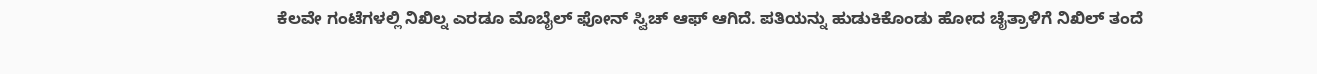ಕೆಲವೇ ಗಂಟೆಗಳಲ್ಲಿ ನಿಖಿಲ್ನ ಎರಡೂ ಮೊಬೈಲ್ ಫೋನ್ ಸ್ವಿಚ್ ಆಫ್ ಆಗಿದೆ. ಪತಿಯನ್ನು ಹುಡುಕಿಕೊಂಡು ಹೋದ ಚೈತ್ರಾಳಿಗೆ ನಿಖಿಲ್ ತಂದೆ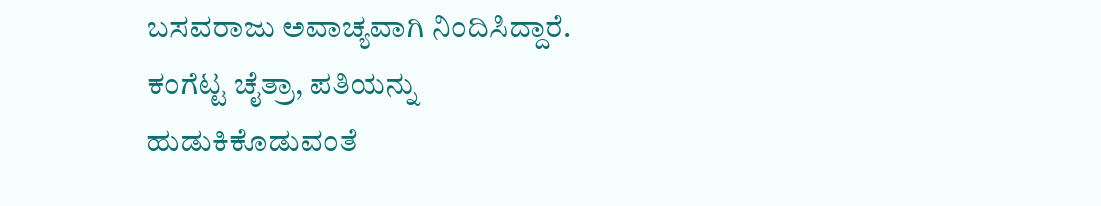ಬಸವರಾಜು ಅವಾಚ್ಯವಾಗಿ ನಿಂದಿಸಿದ್ದಾರೆ. ಕಂಗೆಟ್ಟ ಚೈತ್ರಾ, ಪತಿಯನ್ನು ಹುಡುಕಿಕೊಡುವಂತೆ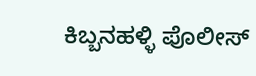ಕಿಬ್ಬನಹಳ್ಳಿ ಪೊಲೀಸ್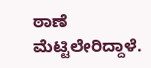ಠಾಣೆ ಮೆಟ್ಟಿಲೇರಿದ್ದಾಳೆ.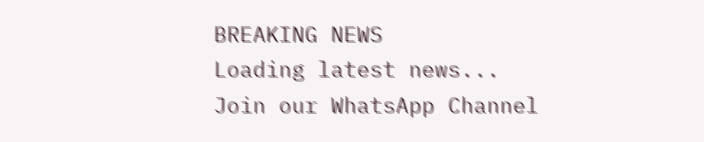BREAKING NEWS
Loading latest news...
Join our WhatsApp Channel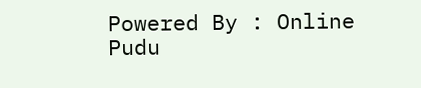Powered By : Online Pudu